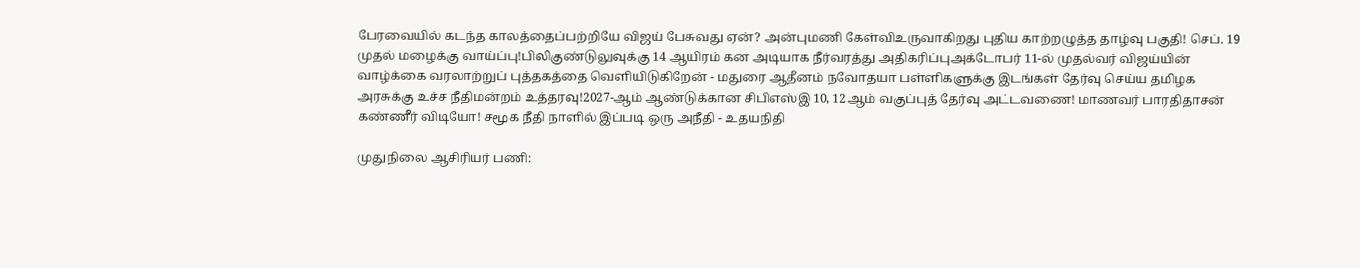பேரவையில் கடந்த காலத்தைப்பற்றியே விஜய் பேசுவது ஏன்? அன்புமணி கேள்விஉருவாகிறது புதிய காற்றழுத்த தாழ்வு பகுதி! செப். 19 முதல் மழைக்கு வாய்ப்பு!பிலிகுண்டுலுவுக்கு 14 ஆயிரம் கன அடியாக நீர்வரத்து அதிகரிப்புஅக்டோபர் 11-ல் முதல்வர் விஜய்யின் வாழ்க்கை வரலாற்றுப் புத்தகத்தை வெளியிடுகிறேன் - மதுரை ஆதீனம் நவோதயா பள்ளிகளுக்கு இடங்கள் தேர்வு செய்ய தமிழக அரசுக்கு உச்ச நீதிமன்றம் உத்தரவு!2027-ஆம் ஆண்டுக்கான சிபிஎஸ்இ 10, 12ஆம் வகுப்புத் தேர்வு அட்டவணை! மாணவர் பாரதிதாசன் கண்ணீர் விடியோ! சமூக நீதி நாளில் இப்படி ஒரு அநீதி - உதயநிதி

முதுநிலை ஆசிரியர் பணி: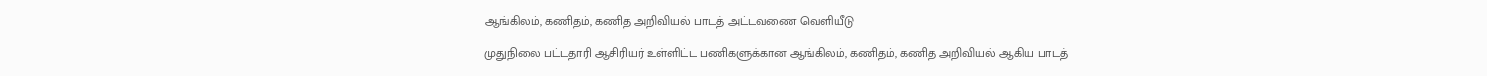ஆங்கிலம், கணிதம், கணித அறிவியல் பாடத் அட்டவணை வெளியீடு

முதுநிலை பட்டதாரி ஆசிரியர் உள்ளிட்ட பணிகளுக்கான ஆங்கிலம், கணிதம், கணித அறிவியல் ஆகிய பாடத்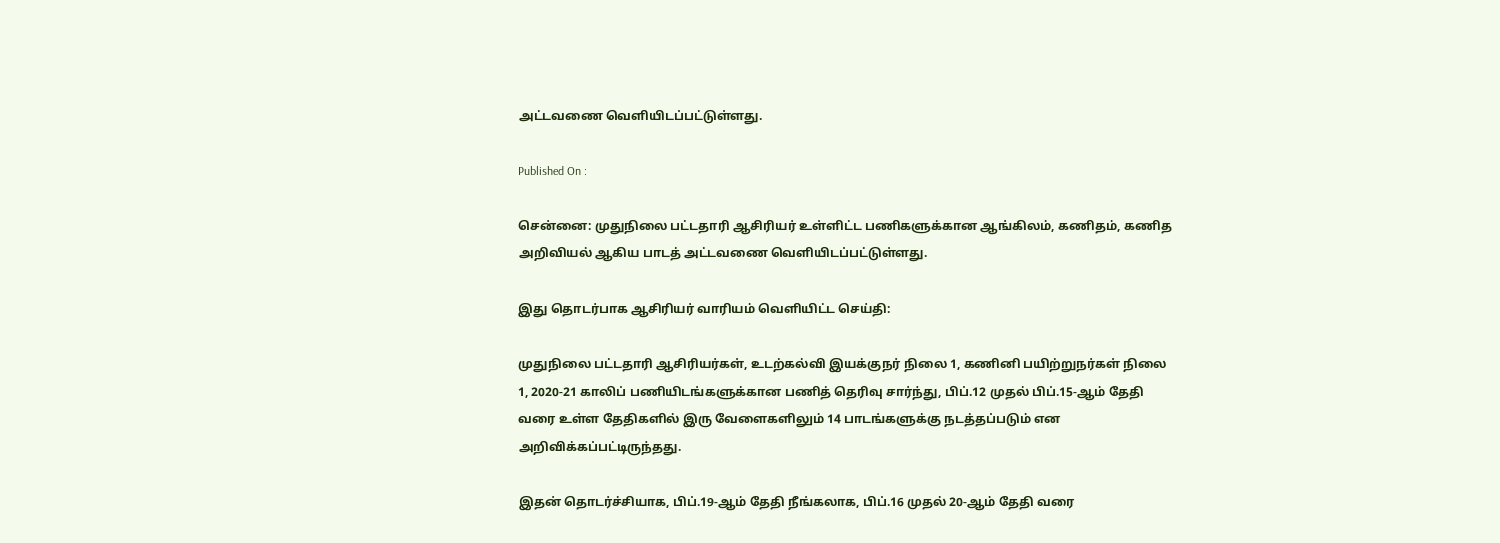அட்டவணை வெளியிடப்பட்டுள்ளது.

Published On :

சென்னை: முதுநிலை பட்டதாரி ஆசிரியர் உள்ளிட்ட பணிகளுக்கான ஆங்கிலம், கணிதம், கணித அறிவியல் ஆகிய பாடத் அட்டவணை வெளியிடப்பட்டுள்ளது.

இது தொடர்பாக ஆசிரியர் வாரியம் வெளியிட்ட செய்தி:

முதுநிலை பட்டதாரி ஆசிரியர்கள், உடற்கல்வி இயக்குநர் நிலை 1, கணினி பயிற்றுநர்கள் நிலை 1, 2020-21 காலிப் பணியிடங்களுக்கான பணித் தெரிவு சார்ந்து, பிப்.12 முதல் பிப்.15-ஆம் தேதி வரை உள்ள தேதிகளில் இரு வேளைகளிலும் 14 பாடங்களுக்கு நடத்தப்படும் என அறிவிக்கப்பட்டிருந்தது.

இதன் தொடர்ச்சியாக, பிப்.19-ஆம் தேதி நீங்கலாக, பிப்.16 முதல் 20-ஆம் தேதி வரை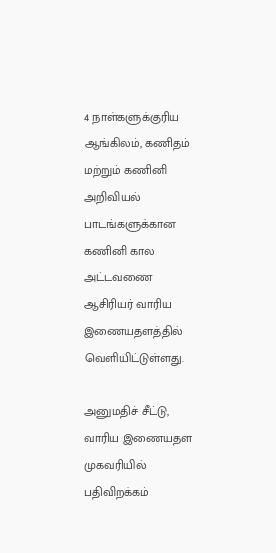4 நாள்களுக்குரிய ஆங்கிலம், கணிதம் மற்றும் கணினி அறிவியல் பாடங்களுக்கான கணினி கால அட்டவணை ஆசிரியர் வாரிய இணையதளத்தில் வெளியிட்டுள்ளது.

அனுமதிச் சீட்டு, வாரிய இணையதள முகவரியில் பதிவிறக்கம்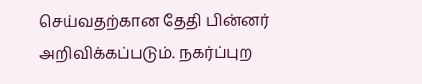செய்வதற்கான தேதி பின்னர் அறிவிக்கப்படும். நகர்ப்புற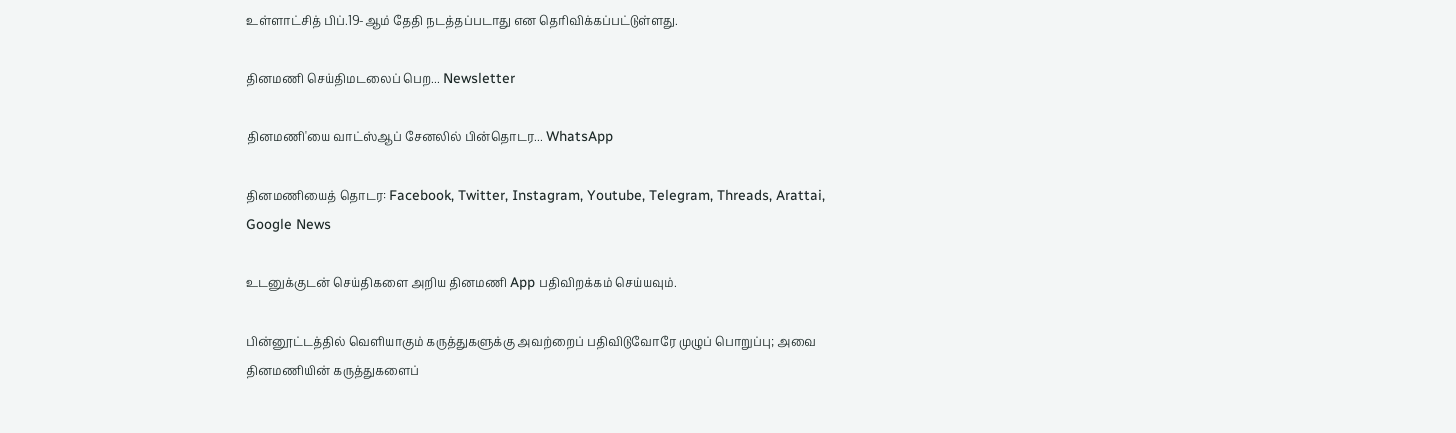உள்ளாட்சித் பிப்.19-ஆம் தேதி நடத்தப்படாது என தெரிவிக்கப்பட்டுள்ளது.

தினமணி செய்திமடலைப் பெற... Newsletter

தினமணி'யை வாட்ஸ்ஆப் சேனலில் பின்தொடர... WhatsApp

தினமணியைத் தொடர: Facebook, Twitter, Instagram, Youtube, Telegram, Threads, Arattai, Google News

உடனுக்குடன் செய்திகளை அறிய தினமணி App பதிவிறக்கம் செய்யவும்.

பின்னூட்டத்தில் வெளியாகும் கருத்துகளுக்கு அவற்றைப் பதிவிடுவோரே முழுப் பொறுப்பு; அவை தினமணியின் கருத்துகளைப்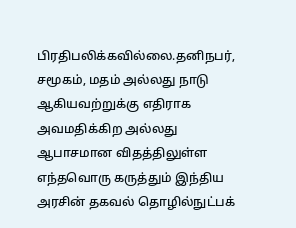பிரதிபலிக்கவில்லை.தனிநபர், சமூகம், மதம் அல்லது நாடு ஆகியவற்றுக்கு எதிராக அவமதிக்கிற அல்லது ஆபாசமான விதத்திலுள்ள எந்தவொரு கருத்தும் இந்திய அரசின் தகவல் தொழில்நுட்பக்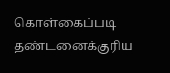கொள்கைப்படி தண்டனைக்குரிய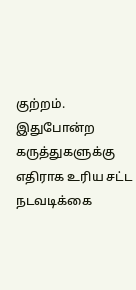குற்றம். இதுபோன்ற கருத்துகளுக்கு எதிராக உரிய சட்ட நடவடிக்கை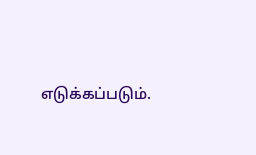எடுக்கப்படும்.